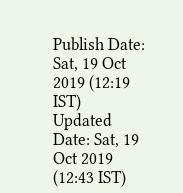Publish Date: Sat, 19 Oct 2019 (12:19 IST)
Updated Date: Sat, 19 Oct 2019 (12:43 IST)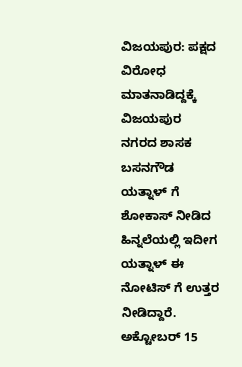ವಿಜಯಪುರ: ಪಕ್ಷದ ವಿರೋಧ ಮಾತನಾಡಿದ್ದಕ್ಕೆ ವಿಜಯಪುರ ನಗರದ ಶಾಸಕ ಬಸನಗೌಡ ಯತ್ನಾಳ್ ಗೆ ಶೋಕಾಸ್ ನೀಡಿದ ಹಿನ್ನಲೆಯಲ್ಲಿ ಇದೀಗ ಯತ್ನಾಳ್ ಈ ನೋಟಿಸ್ ಗೆ ಉತ್ತರ ನೀಡಿದ್ದಾರೆ.
ಅಕ್ಟೋಬರ್ 15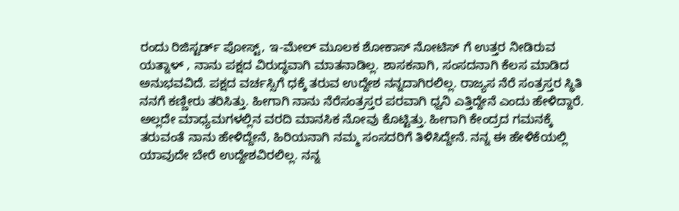ರಂದು ರಿಜಿಸ್ಟರ್ಡ್ ಪೋಸ್ಟ್, ಇ-ಮೇಲ್ ಮೂಲಕ ಶೋಕಾಸ್ ನೋಟಿಸ್ ಗೆ ಉತ್ತರ ನೀಡಿರುವ ಯತ್ನಾಳ್ , ನಾನು ಪಕ್ಷದ ವಿರುದ್ಧವಾಗಿ ಮಾತನಾಡಿಲ್ಲ. ಶಾಸಕನಾಗಿ, ಸಂಸದನಾಗಿ ಕೆಲಸ ಮಾಡಿದ ಅನುಭವವಿದೆ. ಪಕ್ಷದ ವರ್ಚಸ್ಸಿಗೆ ಧಕ್ಕೆ ತರುವ ಉದ್ದೇಶ ನನ್ನದಾಗಿರಲಿಲ್ಲ. ರಾಜ್ಯಸ ನೆರೆ ಸಂತ್ರಸ್ತರ ಸ್ಥಿತಿ ನನಗೆ ಕಣ್ಣೀರು ತರಿಸಿತ್ತು. ಹೀಗಾಗಿ ನಾನು ನೆರೆಸಂತ್ರಸ್ತರ ಪರವಾಗಿ ಧ್ವನಿ ಎತ್ತಿದ್ದೇನೆ ಎಂದು ಹೇಳಿದ್ದಾರೆ.
ಅಲ್ಲದೇ ಮಾಧ್ಯಮಗಳಲ್ಲಿನ ವರದಿ ಮಾನಸಿಕ ನೋವು ಕೊಟ್ಟಿತ್ತು. ಹೀಗಾಗಿ ಕೇಂದ್ರದ ಗಮನಕ್ಕೆ ತರುವಂತೆ ನಾನು ಹೇಳಿದ್ದೇನೆ, ಹಿರಿಯನಾಗಿ ನಮ್ಮ ಸಂಸದರಿಗೆ ತಿಳಿಸಿದ್ದೇನೆ. ನನ್ನ ಈ ಹೇಳಿಕೆಯಲ್ಲಿ ಯಾವುದೇ ಬೇರೆ ಉದ್ದೇಶವಿರಲಿಲ್ಲ. ನನ್ನ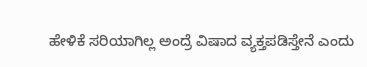ಹೇಳಿಕೆ ಸರಿಯಾಗಿಲ್ಲ ಅಂದ್ರೆ ವಿಷಾದ ವ್ಯಕ್ತಪಡಿಸ್ತೇನೆ ಎಂದು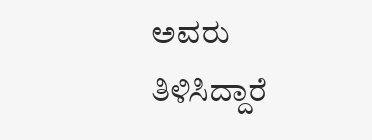ಅವರು ತಿಳಿಸಿದ್ದಾರೆ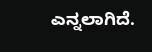ಎನ್ನಲಾಗಿದೆ.